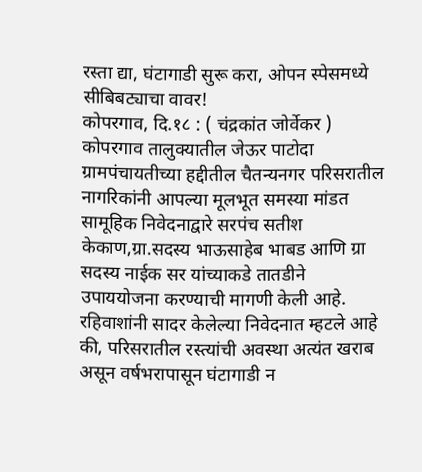रस्ता द्या, घंटागाडी सुरू करा, ओपन स्पेसमध्ये सीबिबट्याचा वावर!
कोपरगाव, दि.१८ : ( चंद्रकांत जोर्वेकर )
कोपरगाव तालुक्यातील जेऊर पाटोदा ग्रामपंचायतीच्या हद्दीतील चैतन्यनगर परिसरातील नागरिकांनी आपल्या मूलभूत समस्या मांडत सामूहिक निवेदनाद्वारे सरपंच सतीश केकाण,ग्रा.सदस्य भाऊसाहेब भाबड आणि ग्रा सदस्य नाईक सर यांच्याकडे तातडीने उपाययोजना करण्याची मागणी केली आहे.
रहिवाशांनी सादर केलेल्या निवेदनात म्हटले आहे की, परिसरातील रस्त्यांची अवस्था अत्यंत खराब असून वर्षभरापासून घंटागाडी न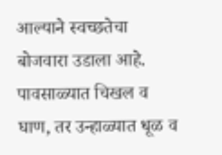आल्याने स्वच्छतेचा बोजवारा उडाला आहे. पावसाळ्यात चिखल व घाण, तर उन्हाळ्यात धूळ व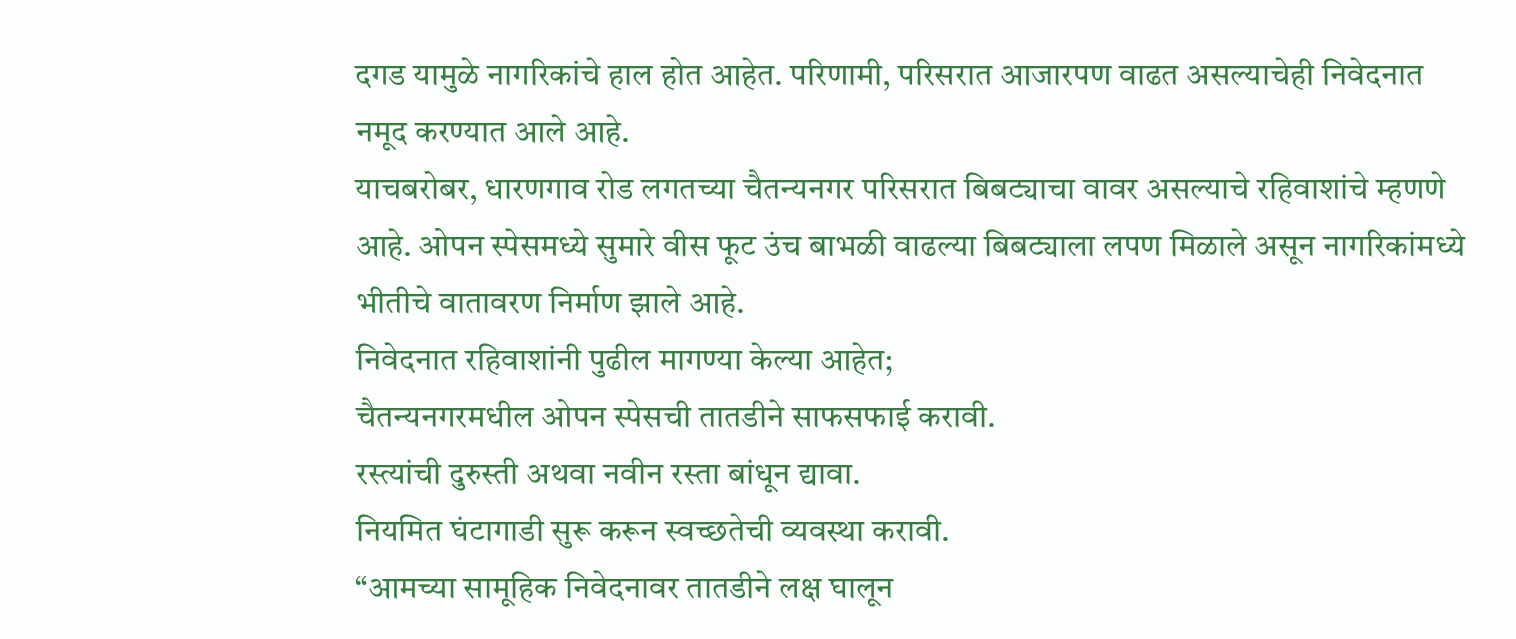दगड यामुळे नागरिकांचे हाल होत आहेत. परिणामी, परिसरात आजारपण वाढत असल्याचेही निवेदनात नमूद करण्यात आले आहे.
याचबरोबर, धारणगाव रोड लगतच्या चैतन्यनगर परिसरात बिबट्याचा वावर असल्याचे रहिवाशांचे म्हणणे आहे. ओपन स्पेसमध्ये सुमारे वीस फूट उंच बाभळी वाढल्या बिबट्याला लपण मिळाले असून नागरिकांमध्ये भीतीचे वातावरण निर्माण झाले आहे.
निवेदनात रहिवाशांनी पुढील मागण्या केल्या आहेत;
चैतन्यनगरमधील ओपन स्पेसची तातडीने साफसफाई करावी.
रस्त्यांची दुरुस्ती अथवा नवीन रस्ता बांधून द्यावा.
नियमित घंटागाडी सुरू करून स्वच्छतेची व्यवस्था करावी.
“आमच्या सामूहिक निवेदनावर तातडीने लक्ष घालून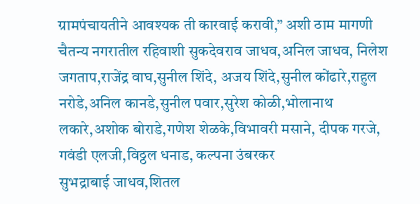ग्रामपंचायतीने आवश्यक ती कारवाई करावी,” अशी ठाम मागणी चैतन्य नगरातील रहिवाशी सुकदेवराव जाधव,अनिल जाधव, निलेश जगताप,राजेंद्र वाघ,सुनील शिंदे, अजय शिंदे,सुनील कोंढारे,राहुल नरोडे,अनिल कानडे,सुनील पवार,सुरेश कोळी,भोलानाथ लकारे,अशोक बोराडे,गणेश शेळके,विभावरी मसाने, दीपक गरजे, गवंडी एलजी,विठ्ठल धनाड, कल्पना उंबरकर
सुभद्राबाई जाधव,शितल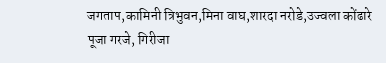जगताप,कामिनी त्रिभुवन,मिना वाघ,शारदा नरोडे,उज्वला कोंढारे
पूजा गरजे, गिरीजा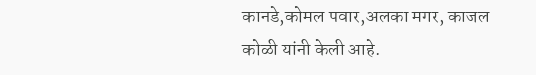कानडे,कोमल पवार,अलका मगर, काजल कोळी यांनी केली आहे.